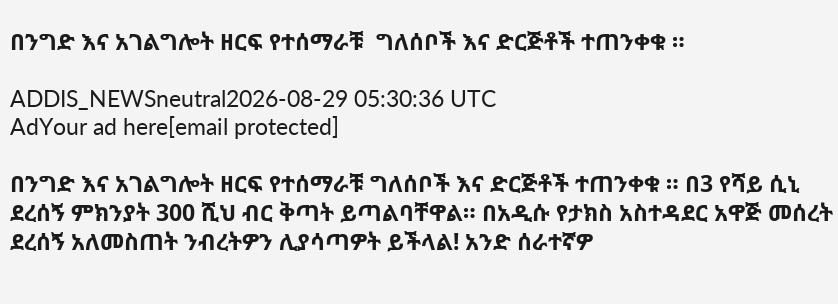በንግድ እና አገልግሎት ዘርፍ የተሰማራቹ  ግለሰቦች እና ድርጅቶች ተጠንቀቁ ።

ADDIS_NEWSneutral2026-08-29 05:30:36 UTC
AdYour ad here[email protected]

በንግድ እና አገልግሎት ዘርፍ የተሰማራቹ ግለሰቦች እና ድርጅቶች ተጠንቀቁ ። በ3 የሻይ ሲኒ ደረሰኝ ምክንያት 300 ሺህ ብር ቅጣት ይጣልባቸዋል። በአዲሱ የታክስ አስተዳደር አዋጅ መሰረት ደረሰኝ አለመስጠት ንብረትዎን ሊያሳጣዎት ይችላል! አንድ ሰራተኛዎ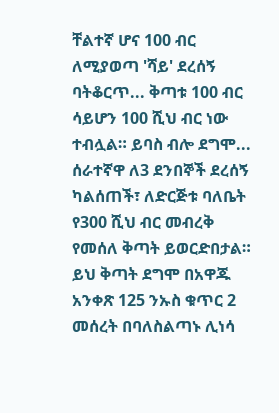ቸልተኛ ሆና 100 ብር ለሚያወጣ 'ሻይ' ደረሰኝ ባትቆርጥ... ቅጣቱ 100 ብር ሳይሆን 100 ሺህ ብር ነው ተብሏል። ይባስ ብሎ ደግሞ... ሰራተኛዋ ለ3 ደንበኞች ደረሰኝ ካልሰጠች፣ ለድርጅቱ ባለቤት የ300 ሺህ ብር መብረቅ የመሰለ ቅጣት ይወርድበታል። ይህ ቅጣት ደግሞ በአዋጁ አንቀጽ 125 ንኡስ ቁጥር 2 መሰረት በባለስልጣኑ ሊነሳ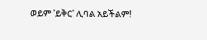ወይም 'ይቅር' ሊባል አይችልም!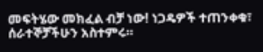መፍትሄው መክፈል ብቻ ነው! ነጋዴዎች ተጠንቀቁ፣ ሰራተኞቻችሁን አስተምሩ።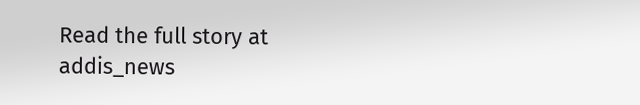Read the full story at addis_news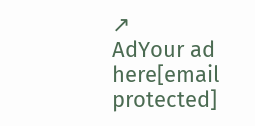↗
AdYour ad here[email protected]